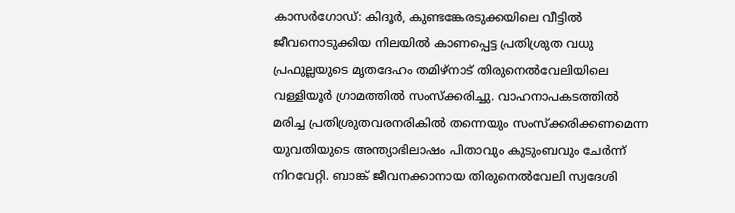കാസർഗോഡ്: കിദൂർ, കുണ്ടങ്കേരടുക്കയിലെ വീട്ടിൽ ജീവനൊടുക്കിയ നിലയിൽ കാണപ്പെട്ട പ്രതിശ്രുത വധു പ്രഫുല്ലയുടെ മൃതദേഹം തമിഴ്‌നാട് തിരുനെൽവേലിയിലെ വള്ളിയൂർ ഗ്രാമത്തിൽ സംസ്ക്കരിച്ചു. വാഹനാപകടത്തിൽ മരിച്ച പ്രതിശ്രുതവരനരികിൽ തന്നെയും സംസ്ക്കരിക്കണമെന്ന യുവതിയുടെ അന്ത്യാഭിലാഷം പിതാവും കുടുംബവും ചേർന്ന് നിറവേറ്റി. ബാങ്ക് ജീവനക്കാനായ തിരുനെൽവേലി സ്വദേശി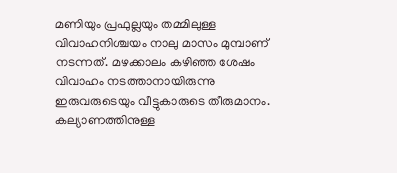മണിയും പ്രഫുല്ലയും തമ്മിലുള്ള വിവാഹനിശ്ചയം നാലു മാസം മുമ്പാണ് നടന്നത്. മഴക്കാലം കഴിഞ്ഞ ശേഷം വിവാഹം നടത്താനായിരുന്നു ഇരുവരുടെയും വീട്ടുകാരുടെ തീരുമാനം. കല്യാണത്തിനുള്ള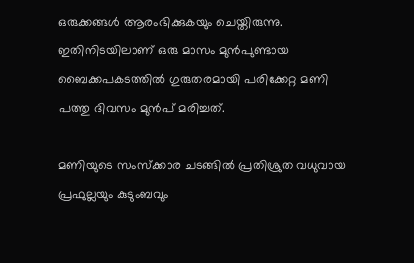ഒരുക്കങ്ങൾ ആരംഭിക്കുകയും ചെയ്തിരുന്നു. ഇതിനിടയിലാണ് ഒരു മാസം മുൻപുണ്ടായ ബൈക്കപകടത്തിൽ ഗുരുതരമായി പരിക്കേറ്റ മണി പത്തു ദിവസം മുൻപ് മരിച്ചത്.

മണിയുടെ സംസ്ക്കാര ചടങ്ങിൽ പ്രതിശ്രുത വധുവായ പ്രഫുല്ലയും കുടുംബവും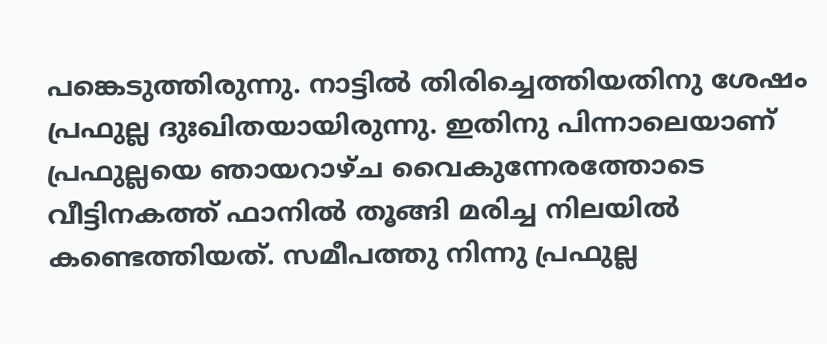പങ്കെടുത്തിരുന്നു. നാട്ടിൽ തിരിച്ചെത്തിയതിനു ശേഷം പ്രഫുല്ല ദുഃഖിതയായിരുന്നു. ഇതിനു പിന്നാലെയാണ് പ്രഫുല്ലയെ ഞായറാഴ്‌ച വൈകുന്നേരത്തോടെ വീട്ടിനകത്ത് ഫാനിൽ തൂങ്ങി മരിച്ച നിലയിൽ കണ്ടെത്തിയത്. സമീപത്തു നിന്നു പ്രഫുല്ല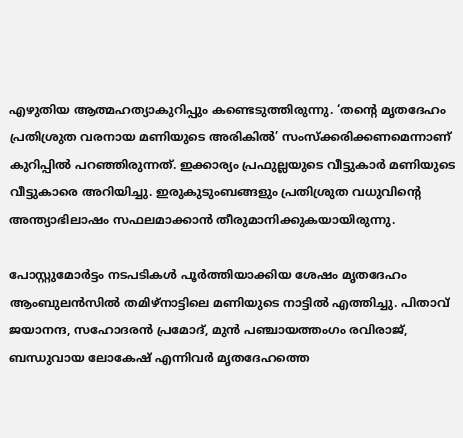എഴുതിയ ആത്മഹത്യാകുറിപ്പും കണ്ടെടുത്തിരുന്നു. ‘തന്റെ മൃതദേഹം പ്രതിശ്രുത വരനായ മണിയുടെ അരികിൽ’ സംസ്ക്കരിക്കണമെന്നാണ് കുറിപ്പിൽ പറഞ്ഞിരുന്നത്. ഇക്കാര്യം പ്രഫുല്ലയുടെ വീട്ടുകാർ മണിയുടെ വീട്ടുകാരെ അറിയിച്ചു. ഇരുകുടുംബങ്ങളും പ്രതിശ്രുത വധുവിന്റെ അന്ത്യാഭിലാഷം സഫലമാക്കാൻ തീരുമാനിക്കുകയായിരുന്നു.

പോസ്റ്റുമോർട്ടം നടപടികൾ പൂർത്തിയാക്കിയ ശേഷം മൃതദേഹം ആംബുലൻസിൽ തമിഴ്‌നാട്ടിലെ മണിയുടെ നാട്ടിൽ എത്തിച്ചു. പിതാവ് ജയാനന്ദ, സഹോദരൻ പ്രമോദ്, മുൻ പഞ്ചായത്തംഗം രവിരാജ്, ബന്ധുവായ ലോകേഷ് എന്നിവർ മൃതദേഹത്തെ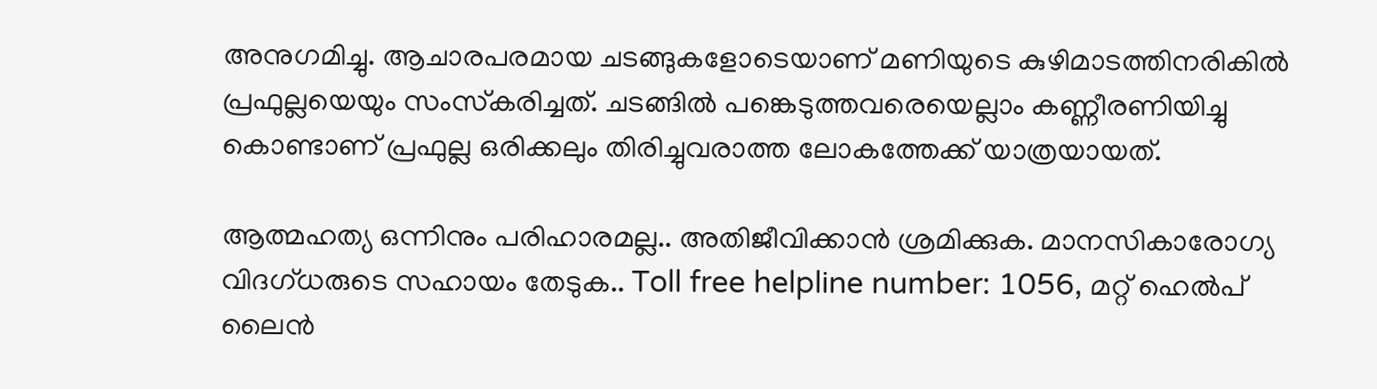അനുഗമിച്ചു. ആചാരപരമായ ചടങ്ങുകളോടെയാണ് മണിയുടെ കുഴിമാടത്തിനരികിൽ പ്രഫുല്ലയെയും സംസ്‌കരിച്ചത്. ചടങ്ങിൽ പങ്കെടുത്തവരെയെല്ലാം കണ്ണീരണിയിച്ചു കൊണ്ടാണ് പ്രഫുല്ല ഒരിക്കലും തിരിച്ചുവരാത്ത ലോകത്തേക്ക് യാത്രയായത്.

ആത്മഹത്യ ഒന്നിനും പരിഹാരമല്ല.. അതിജീവിക്കാൻ ശ്രമിക്കുക. മാനസികാരോഗ്യ വിദഗ്ധരുടെ സഹായം തേടുക.. Toll free helpline number: 1056, മറ്റ് ഹെൽപ് ലൈൻ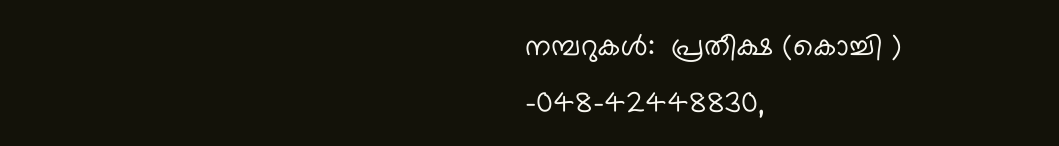നമ്പറുകൾ:  പ്രതീക്ഷ (കൊച്ചി ) -048-42448830,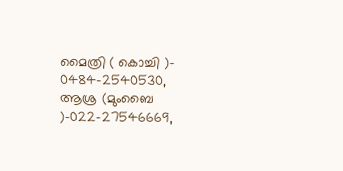മൈത്രി ( കൊച്ചി )- 0484-2540530, ആശ്ര (മുംബൈ )-022-27546669,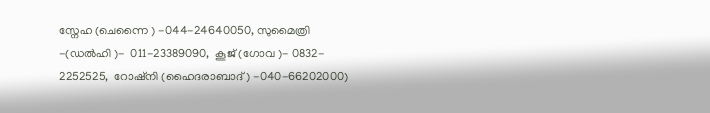സ്നേഹ (ചെന്നൈ ) -044-24640050, സുമൈത്രി -(ഡല്‍ഹി )-  011-23389090,  കൂജ് (ഗോവ )- 0832- 2252525,  റോഷ്നി (ഹൈദരാബാദ്) -040-66202000)